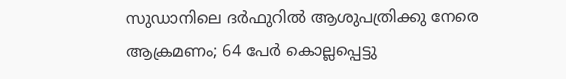സുഡാനിലെ ദര്‍ഫുറില്‍ ആശുപത്രിക്കു നേരെ ആക്രമണം; 64 പേര്‍ കൊല്ലപ്പെട്ടു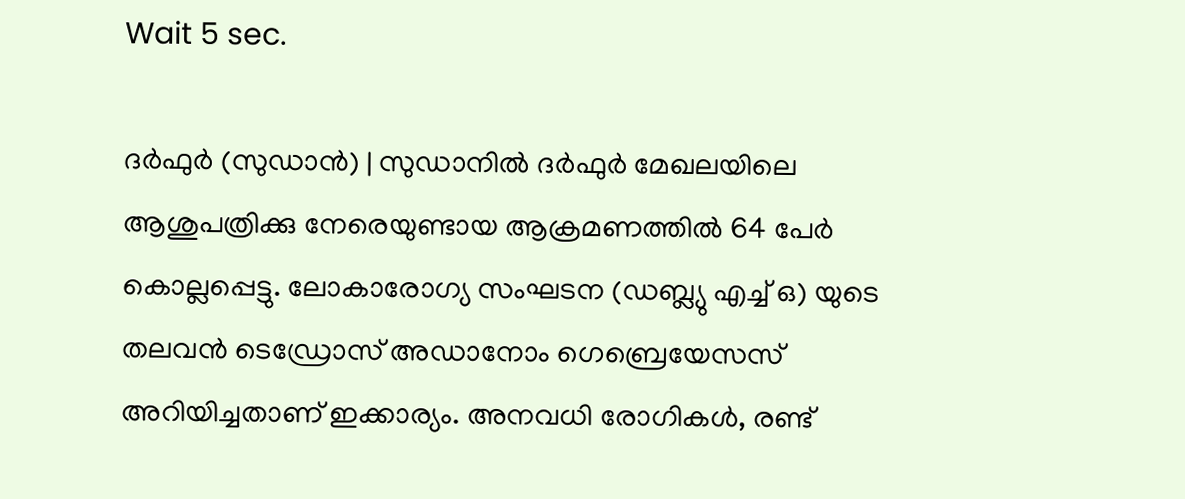Wait 5 sec.

ദര്‍ഫുര്‍ (സുഡാന്‍) | സുഡാനില്‍ ദര്‍ഫുര്‍ മേഖലയിലെ ആശുപത്രിക്കു നേരെയുണ്ടായ ആക്രമണത്തില്‍ 64 പേര്‍ കൊല്ലപ്പെട്ടു. ലോകാരോഗ്യ സംഘടന (ഡബ്ല്യു എച്ച് ഒ) യുടെ തലവന്‍ ടെഡ്രോസ് അഡാനോം ഗെബ്രെയേസസ് അറിയിച്ചതാണ് ഇക്കാര്യം. അനവധി രോഗികള്‍, രണ്ട്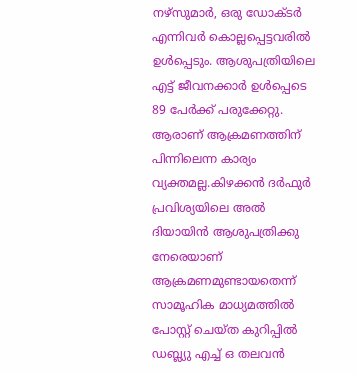നഴ്‌സുമാര്‍, ഒരു ഡോക്ടര്‍ എന്നിവര്‍ കൊല്ലപ്പെട്ടവരില്‍ ഉള്‍പ്പെടും. ആശുപത്രിയിലെ എട്ട് ജീവനക്കാര്‍ ഉള്‍പ്പെടെ 89 പേര്‍ക്ക് പരുക്കേറ്റു. ആരാണ് ആക്രമണത്തിന് പിന്നിലെന്ന കാര്യം വ്യക്തമല്ല.കിഴക്കന്‍ ദര്‍ഫുര്‍ പ്രവിശ്യയിലെ അല്‍ ദിയായിന്‍ ആശുപത്രിക്കു നേരെയാണ് ആക്രമണമുണ്ടായതെന്ന് സാമൂഹിക മാധ്യമത്തില്‍ പോസ്റ്റ് ചെയ്ത കുറിപ്പില്‍ ഡബ്ല്യു എച്ച് ഒ തലവന്‍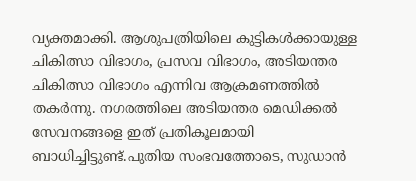വ്യക്തമാക്കി. ആശുപത്രിയിലെ കുട്ടികള്‍ക്കായുള്ള ചികിത്സാ വിഭാഗം, പ്രസവ വിഭാഗം, അടിയന്തര ചികിത്സാ വിഭാഗം എന്നിവ ആക്രമണത്തില്‍ തകര്‍ന്നു. നഗരത്തിലെ അടിയന്തര മെഡിക്കല്‍ സേവനങ്ങളെ ഇത് പ്രതികൂലമായി ബാധിച്ചിട്ടുണ്ട്.പുതിയ സംഭവത്തോടെ, സുഡാന്‍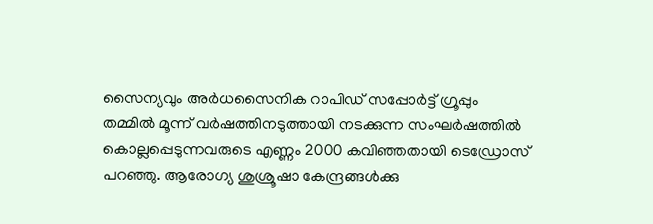സൈന്യവും അര്‍ധസൈനിക റാപിഡ് സപ്പോര്‍ട്ട് ഗ്രൂപ്പും തമ്മില്‍ മൂന്ന് വര്‍ഷത്തിനടുത്തായി നടക്കുന്ന സംഘര്‍ഷത്തില്‍ കൊല്ലപ്പെടുന്നവരുടെ എണ്ണം 2000 കവിഞ്ഞതായി ടെഡ്രോസ് പറഞ്ഞു. ആരോഗ്യ ശുശ്രൂഷാ കേന്ദ്രങ്ങള്‍ക്കു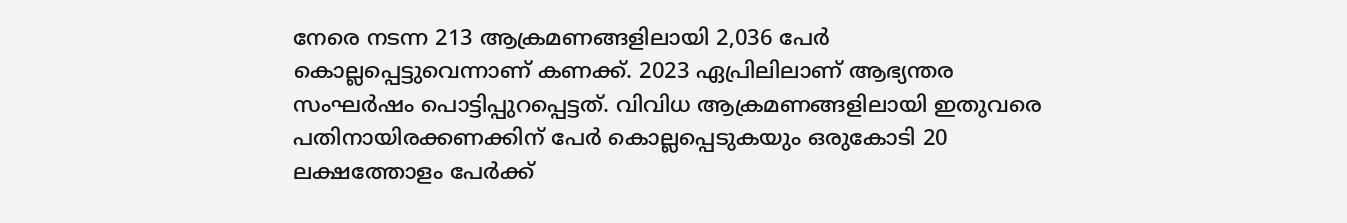നേരെ നടന്ന 213 ആക്രമണങ്ങളിലായി 2,036 പേര്‍ കൊല്ലപ്പെട്ടുവെന്നാണ് കണക്ക്. 2023 ഏപ്രിലിലാണ് ആഭ്യന്തര സംഘര്‍ഷം പൊട്ടിപ്പുറപ്പെട്ടത്. വിവിധ ആക്രമണങ്ങളിലായി ഇതുവരെ പതിനായിരക്കണക്കിന് പേര്‍ കൊല്ലപ്പെടുകയും ഒരുകോടി 20 ലക്ഷത്തോളം പേര്‍ക്ക്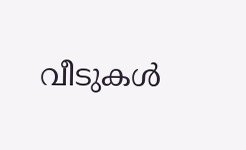വീടുകള്‍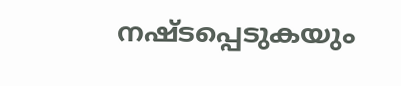നഷ്ടപ്പെടുകയും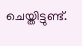ചെയ്തിട്ടുണ്ട്.